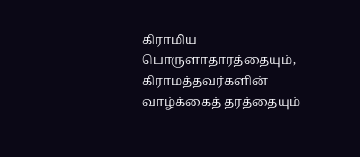கிராமிய பொருளாதாரத்தையும், கிராமத்தவர்களின் வாழ்க்கைத் தரத்தையும்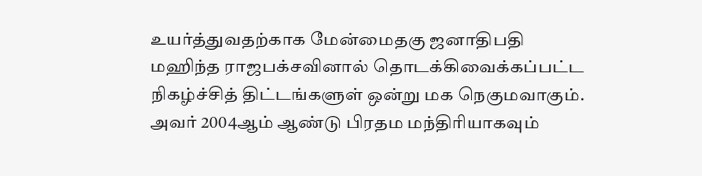உயர்த்துவதற்காக மேன்மைதகு ஜனாதிபதி மஹிந்த ராஜபக்சவினால் தொடக்கிவைக்கப்பட்ட நிகழ்ச்சித் திட்டங்களுள் ஒன்று மக நெகுமவாகும். அவர் 2004ஆம் ஆண்டு பிரதம மந்திரியாகவும்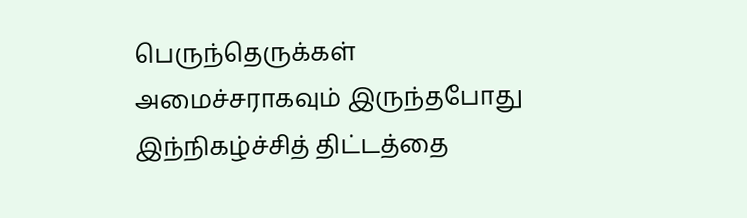பெருந்தெருக்கள் அமைச்சராகவும் இருந்தபோது இந்நிகழ்ச்சித் திட்டத்தை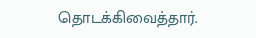தொடக்கிவைத்தார்.